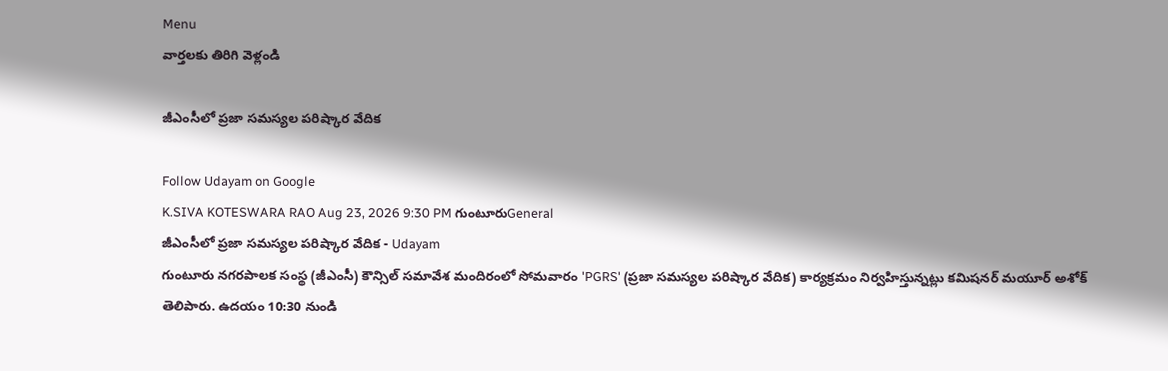Menu
వార్తలకు తిరిగి వెళ్లండి

జీఎంసీలో ప్రజా సమస్యల పరిష్కార వేదిక

Follow Udayam on Google
K.SIVA KOTESWARA RAO Aug 23, 2026 9:30 PM గుంటూరుGeneral
జీఎంసీలో ప్రజా సమస్యల పరిష్కార వేదిక - Udayam
గుంటూరు నగరపాలక సంస్థ (జీఎంసీ) కౌన్సిల్ సమావేశ మందిరంలో సోమవారం 'PGRS' (ప్రజా సమస్యల పరిష్కార వేదిక) కార్యక్రమం నిర్వహిస్తున్నట్లు కమిషనర్ మయూర్ అశోక్ తెలిపారు. ఉదయం 10:30 నుండి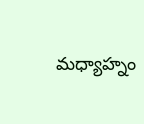మధ్యాహ్నం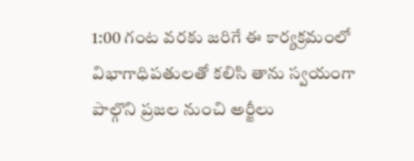1:00 గంట వరకు జరిగే ఈ కార్యక్రమంలో విభాగాధిపతులతో కలిసి తాను స్వయంగా పాల్గొని ప్రజల నుంచి అర్జీలు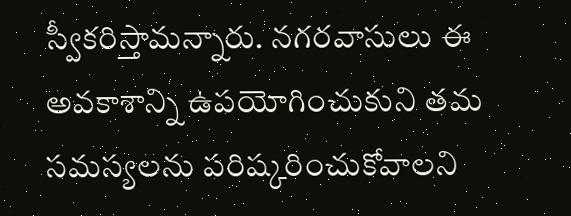స్వీకరిస్తామన్నారు. నగరవాసులు ఈ అవకాశాన్ని ఉపయోగించుకుని తమ సమస్యలను పరిష్కరించుకోవాలని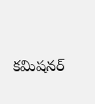కమిషనర్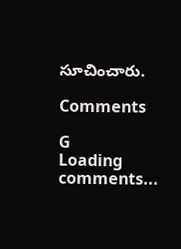సూచించారు.

Comments

G
Loading comments...